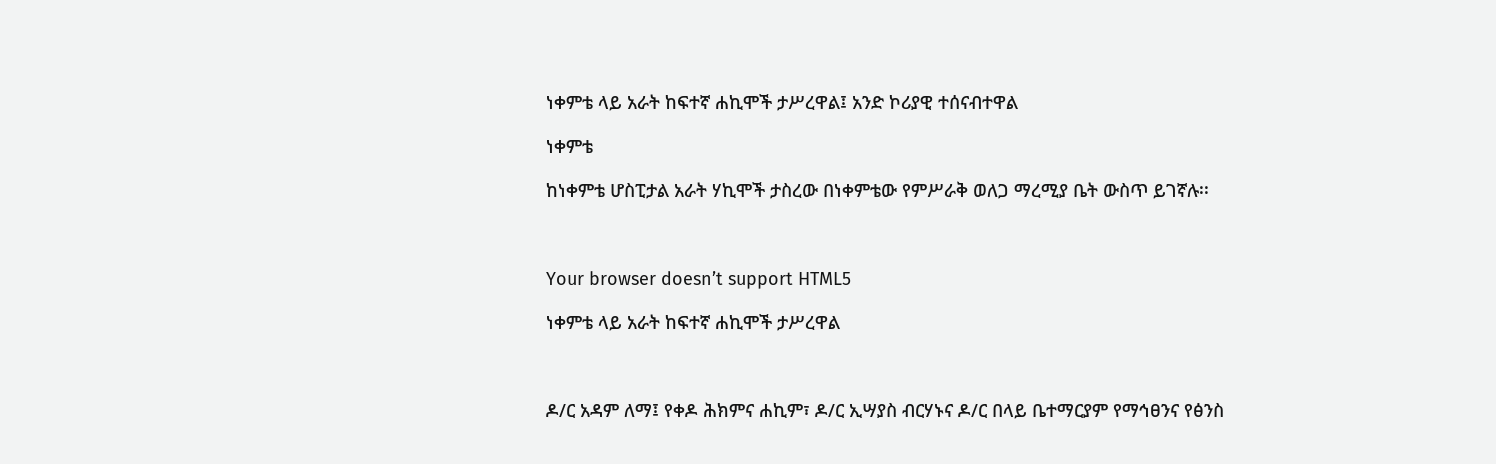ነቀምቴ ላይ አራት ከፍተኛ ሐኪሞች ታሥረዋል፤ አንድ ኮሪያዊ ተሰናብተዋል

ነቀምቴ

ከነቀምቴ ሆስፒታል አራት ሃኪሞች ታስረው በነቀምቴው የምሥራቅ ወለጋ ማረሚያ ቤት ውስጥ ይገኛሉ፡፡



Your browser doesn’t support HTML5

ነቀምቴ ላይ አራት ከፍተኛ ሐኪሞች ታሥረዋል



ዶ/ር አዳም ለማ፤ የቀዶ ሕክምና ሐኪም፣ ዶ/ር ኢሣያስ ብርሃኑና ዶ/ር በላይ ቤተማርያም የማኅፀንና የፅንስ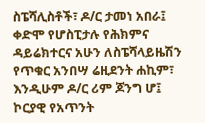ስፔሻሊስቶች፣ ዶ/ር ታመነ አበራ፤ ቀድሞ የሆስፒታሉ የሕክምና ዳይሬክተርና አሁን ለስፔሻላይዜሽን የጥቁር አንበሣ ሬዚደንት ሐኪም፣ እንዲሁም ዶ/ር ሪም ጆንግ ሆ፤ ኮርያዊ የአጥንት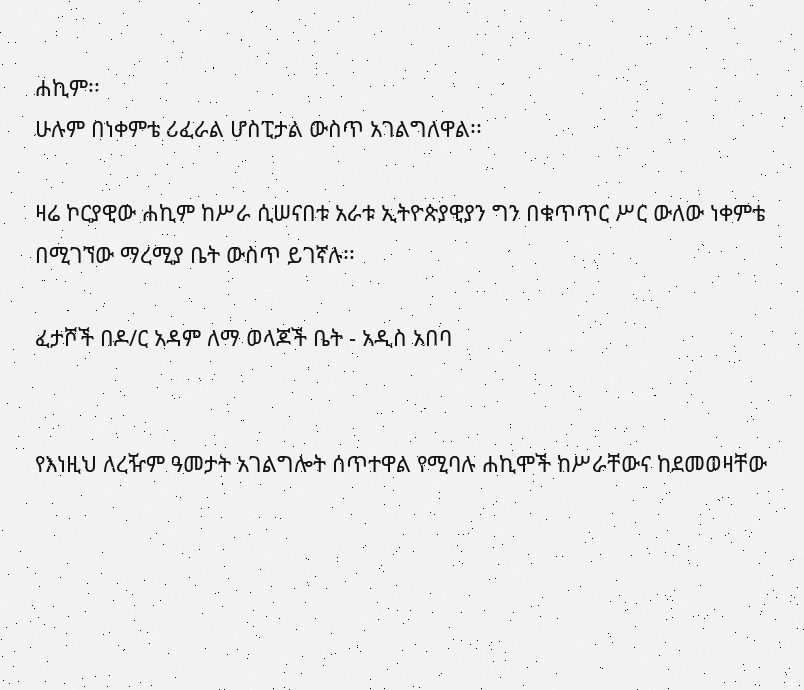ሐኪም፡፡
ሁሉም በነቀምቴ ሪፈራል ሆስፒታል ውስጥ አገልግለዋል፡፡

ዛሬ ኮርያዊው ሐኪም ከሥራ ሲሠናበቱ አራቱ ኢትዮጵያዊያን ግን በቁጥጥር ሥር ውለው ነቀምቴ በሚገኘው ማረሚያ ቤት ውስጥ ይገኛሉ፡፡

ፈታሾች በዶ/ር አዳም ለማ ወላጆች ቤት - አዲስ አበባ


የእነዚህ ለረዥም ዓመታት አገልግሎት ሰጥተዋል የሚባሉ ሐኪሞች ከሥራቸውና ከደመወዛቸው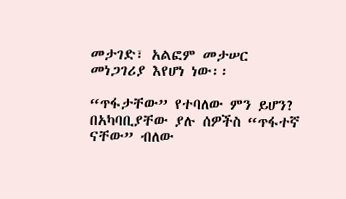መታገድ፣ አልፎም መታሠር መነጋገሪያ እየሆነ ነው፡፡

“ጥፋታቸው” የተባለው ምን ይሆን? በአካባቢያቸው ያሉ ሰዎችስ “ጥፋተኛ ናቸው” ብለው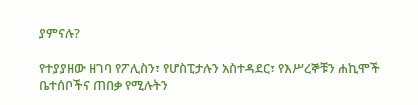ያምናሉ?

የተያያዘው ዘገባ የፖሊስን፣ የሆስፒታሉን አስተዳደር፣ የእሥረኞቹን ሐኪሞች ቤተሰቦችና ጠበቃ የሚሉትን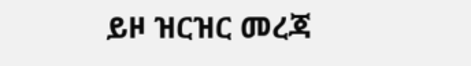ይዞ ዝርዝር መረጃ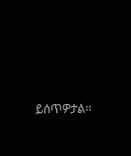ይሰጥዎታል፡፡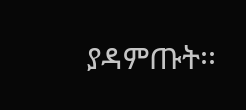ያዳምጡት፡፡